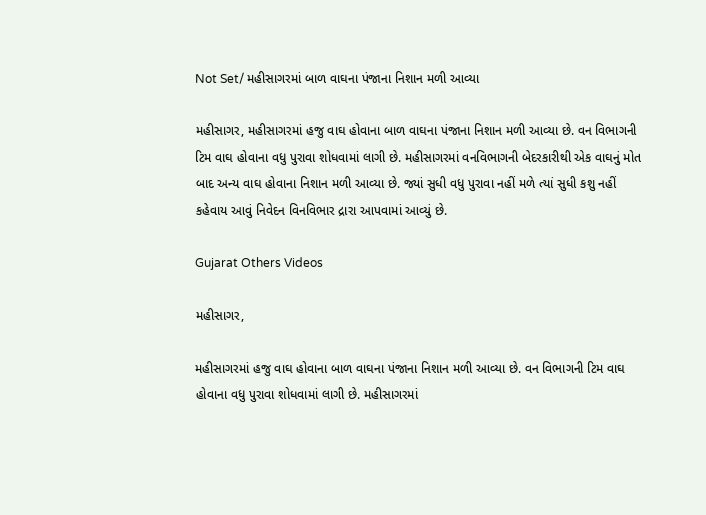Not Set/ મહીસાગરમાં બાળ વાઘના પંજાના નિશાન મળી આવ્યા

મહીસાગર, મહીસાગરમાં હજુ વાઘ હોવાના બાળ વાઘના પંજાના નિશાન મળી આવ્યા છે. વન વિભાગની ટિમ વાઘ હોવાના વધુ પુરાવા શોધવામાં લાગી છે. મહીસાગરમાં વનવિભાગની બેદરકારીથી એક વાઘનું મોત બાદ અન્ય વાઘ હોવાના નિશાન મળી આવ્યા છે. જ્યાં સુધી વધુ પુરાવા નહીં મળે ત્યાં સુધી કશુ નહીં કહેવાય આવું નિવેદન વિનવિભાર દ્રારા આપવામાં આવ્યું છે.

Gujarat Others Videos

મહીસાગર,

મહીસાગરમાં હજુ વાઘ હોવાના બાળ વાઘના પંજાના નિશાન મળી આવ્યા છે. વન વિભાગની ટિમ વાઘ હોવાના વધુ પુરાવા શોધવામાં લાગી છે. મહીસાગરમાં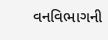વનવિભાગની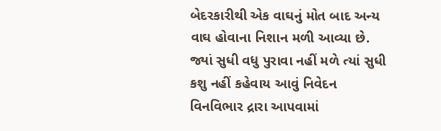બેદરકારીથી એક વાઘનું મોત બાદ અન્ય વાઘ હોવાના નિશાન મળી આવ્યા છે. જ્યાં સુધી વધુ પુરાવા નહીં મળે ત્યાં સુધી કશુ નહીં કહેવાય આવું નિવેદન વિનવિભાર દ્રારા આપવામાં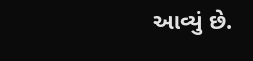આવ્યું છે.